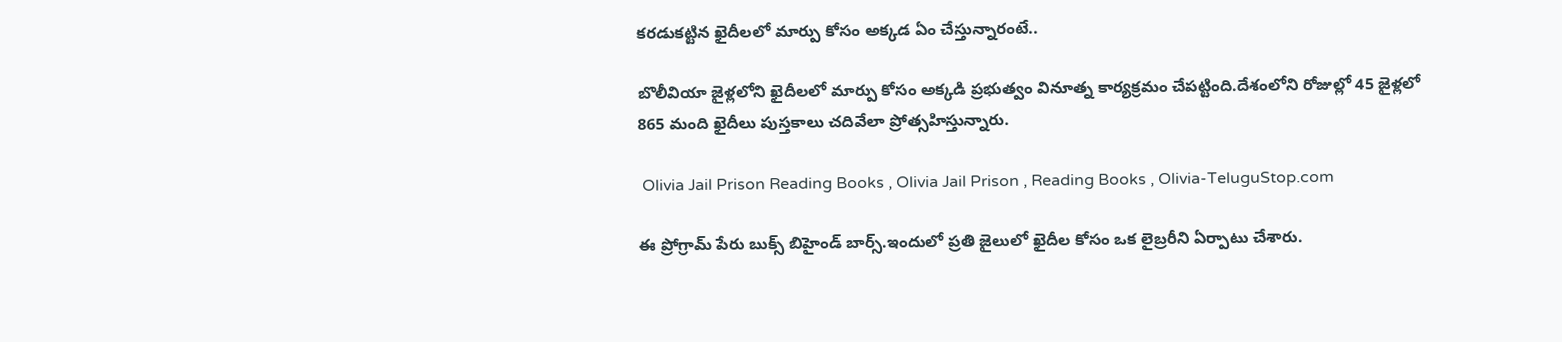కరడుకట్టిన ఖైదీలలో మార్పు కోసం అక్కడ ఏం చేస్తున్నారంటే..

బొలీవియా జైళ్లలోని ఖైదీలలో మార్పు కోసం అక్కడి ప్రభుత్వం వినూత్న కార్యక్రమం చేపట్టింది.దేశంలోని రోజుల్లో 45 జైళ్లలో 865 మంది ఖైదీలు పుస్తకాలు చదివేలా ప్రోత్సహిస్తున్నారు.

 Olivia Jail Prison Reading Books , Olivia Jail Prison , Reading Books , Olivia-TeluguStop.com

ఈ ప్రోగ్రామ్ పేరు బుక్స్ బిహైండ్ బార్స్.ఇందులో ప్రతి జైలులో ఖైదీల కోసం ఒక లైబ్రరీని ఏర్పాటు చేశారు.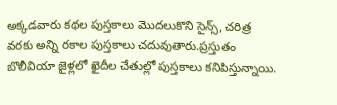అక్కడవారు కథల పుస్తకాలు మొదలుకొని సైన్స్, చరిత్ర వరకు అన్ని రకాల పుస్తకాలు చదువుతారు.ప్రస్తుతం బొలీవియా జైళ్లలో ఖైదీల చేతుల్లో పుస్తకాలు కనిపిస్తున్నాయి.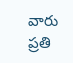వారు ప్రతి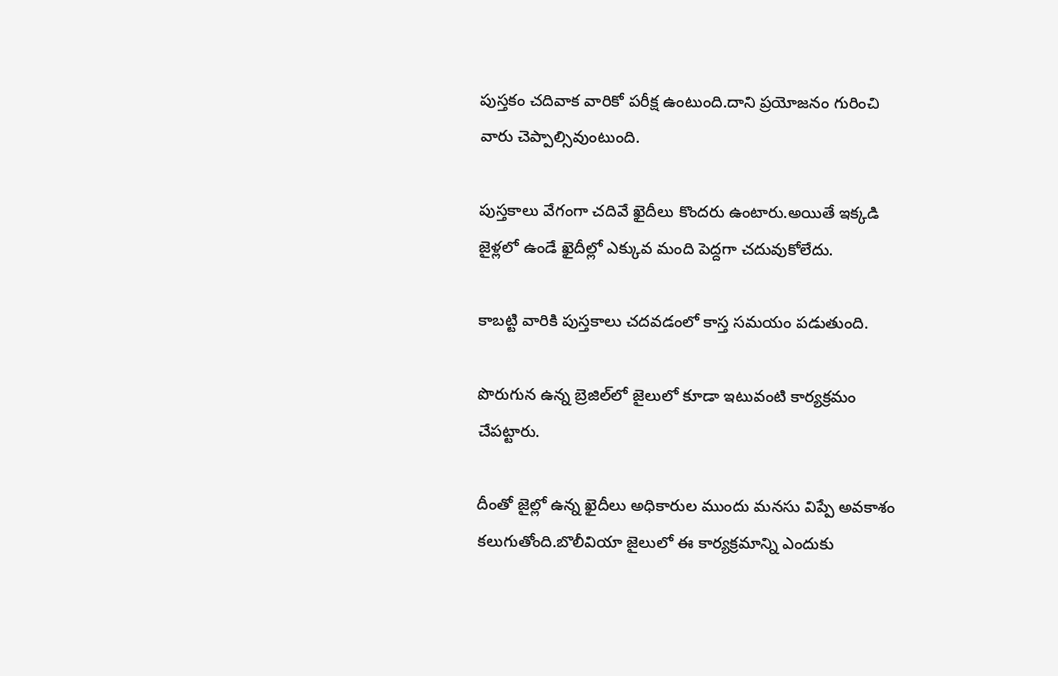పుస్తకం చదివాక వారికో పరీక్ష ఉంటుంది.దాని ప్రయోజనం గురించి వారు చెప్పాల్సివుంటుంది.

పుస్తకాలు వేగంగా చదివే ఖైదీలు కొందరు ఉంటారు.అయితే ఇక్కడి జైళ్లలో ఉండే ఖైదీల్లో ఎక్కువ మంది పెద్దగా చదువుకోలేదు.

కాబట్టి వారికి పుస్తకాలు చదవడంలో కాస్త సమయం పడుతుంది.

పొరుగున ఉన్న బ్రెజిల్‌లో జైలులో కూడా ఇటువంటి కార్యక్రమం చేపట్టారు.

దీంతో జైల్లో ఉన్న ఖైదీలు అధికారుల ముందు మనసు విప్పే అవకాశం కలుగుతోంది.బొలీవియా జైలులో ఈ కార్యక్రమాన్ని ఎందుకు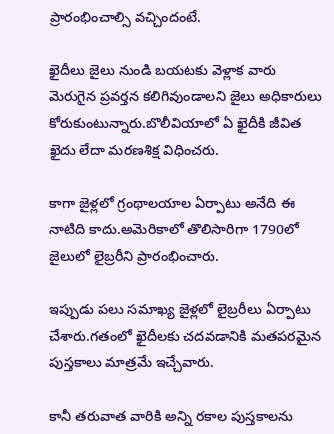ప్రారంభించాల్సి వచ్చిందంటే.

ఖైదీలు జైలు నుండి బయటకు వెళ్లాక వారు మెరుగైన ప్రవర్తన కలిగివుండాలని జైలు అధికారులు కోరుకుంటున్నారు.బొలీవియాలో ఏ ఖైదీకి జీవిత ఖైదు లేదా మరణశిక్ష విధించరు.

కాగా జైళ్లలో గ్రంథాలయాల ఏర్పాటు అనేది ఈ నాటిది కాదు.అమెరికాలో తొలిసారిగా 1790లో జైలులో లైబ్రరీని ప్రారంభించారు.

ఇప్పుడు పలు సమాఖ్య జైళ్లలో లైబ్రరీలు ఏర్పాటు చేశారు.గతంలో ఖైదీలకు చదవడానికి మతపరమైన పుస్తకాలు మాత్రమే ఇచ్చేవారు.

కానీ తరువాత వారికి అన్ని రకాల పుస్తకాలను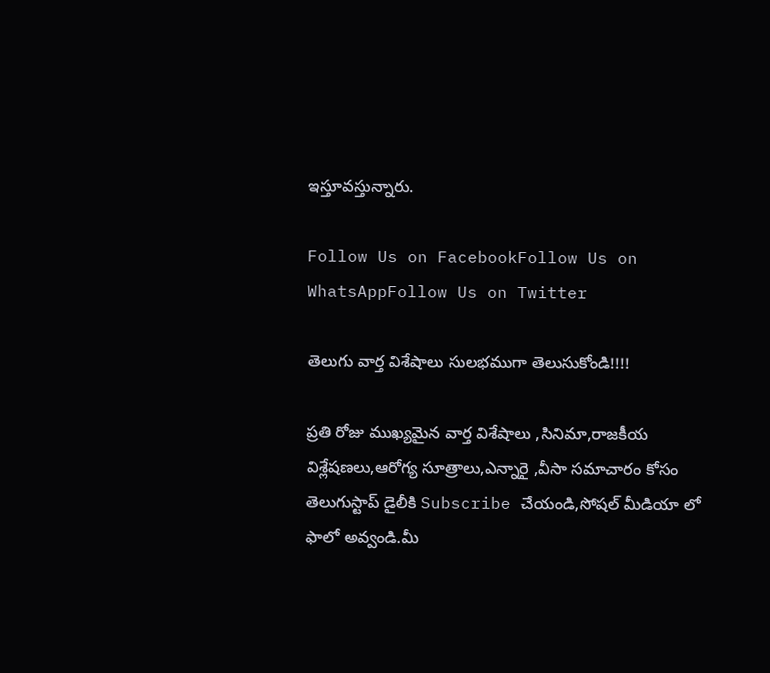ఇస్తూవస్తున్నారు.

Follow Us on FacebookFollow Us on WhatsAppFollow Us on Twitter

తెలుగు వార్త విశేషాలు సులభముగా తెలుసుకోండి!!!!

ప్రతి రోజు ముఖ్యమైన వార్త విశేషాలు ,సినిమా,రాజకీయ విశ్లేషణలు,ఆరోగ్య సూత్రాలు,ఎన్నారై ,వీసా సమాచారం కోసం తెలుగుస్టాప్ డైలీకి Subscribe చేయండి,సోషల్ మీడియా లో ఫాలో అవ్వండి.మీ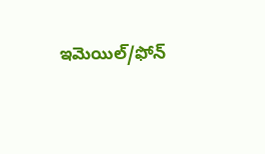ఇమెయిల్/ఫోన్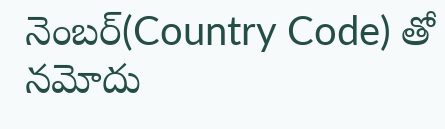నెంబర్(Country Code) తో నమోదు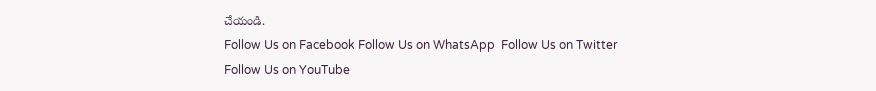చేయండి.
Follow Us on Facebook Follow Us on WhatsApp  Follow Us on Twitter Follow Us on YouTube